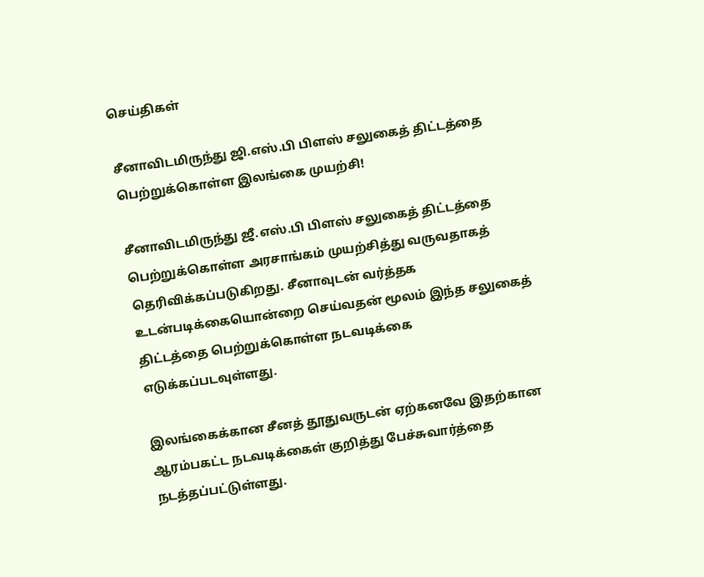செய்திகள்

சீனாவிடமிருந்து ஜி.எஸ்.பி பிளஸ் சலுகைத் திட்டத்தை பெற்றுக்கொள்ள இலங்கை முயற்சி!

சீனாவிடமிருந்து ஜீ.எஸ்.பி பிளஸ் சலுகைத் திட்டத்தை பெற்றுக்கொள்ள அரசாங்கம் முயற்சித்து வருவதாகத் தெரிவிக்கப்படுகிறது. சீனாவுடன் வர்த்தக உடன்படிக்கையொன்றை செய்வதன் மூலம் இந்த சலுகைத் திட்டத்தை பெற்றுக்கொள்ள நடவடிக்கை எடுக்கப்படவுள்ளது.

இலங்கைக்கான சீனத் தூதுவருடன் ஏற்கனவே இதற்கான ஆரம்பகட்ட நடவடிக்கைள் குறித்து பேச்சுவார்த்தை நடத்தப்பட்டுள்ளது.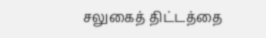சலுகைத் திட்டத்தை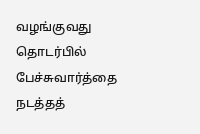வழங்குவது தொடர்பில் பேச்சுவார்த்தை நடத்தத்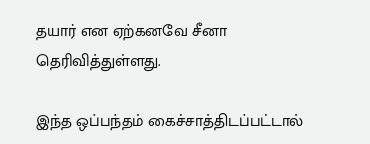தயார் என ஏற்கனவே சீனா தெரிவித்துள்ளது.

இந்த ஒப்பந்தம் கைச்சாத்திடப்பட்டால்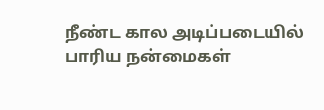நீண்ட கால அடிப்படையில் பாரிய நன்மைகள்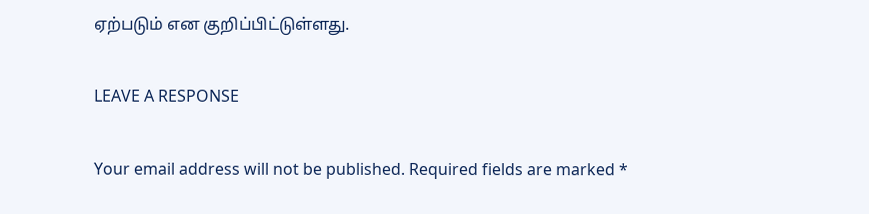ஏற்படும் என குறிப்பிட்டுள்ளது.

LEAVE A RESPONSE

Your email address will not be published. Required fields are marked *